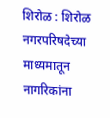शिरोळ : शिरोळ नगरपरिषदेच्या माध्यमातून नागरिकांना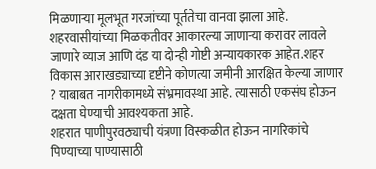मिळणाऱ्या मूलभूत गरजांच्या पूर्ततेचा वानवा झाला आहे. शहरवासीयांच्या मिळकतीवर आकारल्या जाणाऱ्या करावर लावले जाणारे व्याज आणि दंड या दोन्ही गोष्टी अन्यायकारक आहेत.शहर विकास आराखड्याच्या दृष्टीने कोणत्या जमीनी आरक्षित केल्या जाणार ? याबाबत नागरीकामध्ये संभ्रमावस्था आहे. त्यासाठी एकसंघ होऊन दक्षता घेण्याची आवश्यकता आहे.
शहरात पाणीपुरवठ्याची यंत्रणा विस्कळीत होऊन नागरिकांचे पिण्याच्या पाण्यासाठी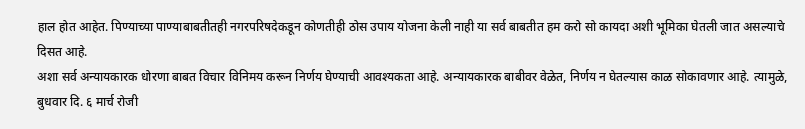हाल होत आहेत. पिण्याच्या पाण्याबाबतीतही नगरपरिषदेकडून कोणतीही ठोस उपाय योजना केली नाही या सर्व बाबतीत हम करो सो कायदा अशी भूमिका घेतली जात असल्याचे दिसत आहे.
अशा सर्व अन्यायकारक धोरणा बाबत विचार विनिमय करून निर्णय घेण्याची आवश्यकता आहे. अन्यायकारक बाबीवर वेळेत, निर्णय न घेतल्यास काळ सोकावणार आहे. त्यामुळे, बुधवार दि. ६ मार्च रोजी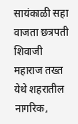सायंकाळी सहा वाजता छत्रपती शिवाजी महाराज तख्त येथे शहरातील नागरिक,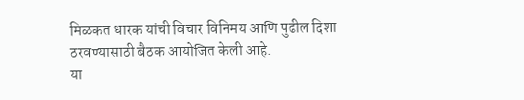मिळकत धारक यांची विचार विनिमय आणि पुढील दिशा ठरवण्यासाठी बैठक आयोजित केली आहे.
या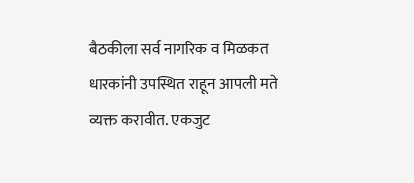बैठकीला सर्व नागरिक व मिळकत धारकांनी उपस्थित राहून आपली मते व्यक्त करावीत. एकजुट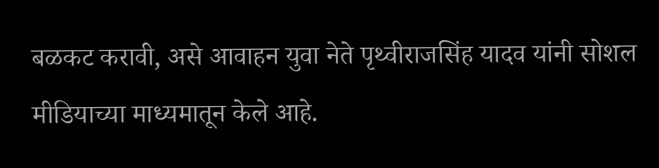बळकट करावी, असे आवाहन युवा नेते पृथ्वीराजसिंह यादव यांनी सोशल मीडियाच्या माध्यमातून केले आहे.